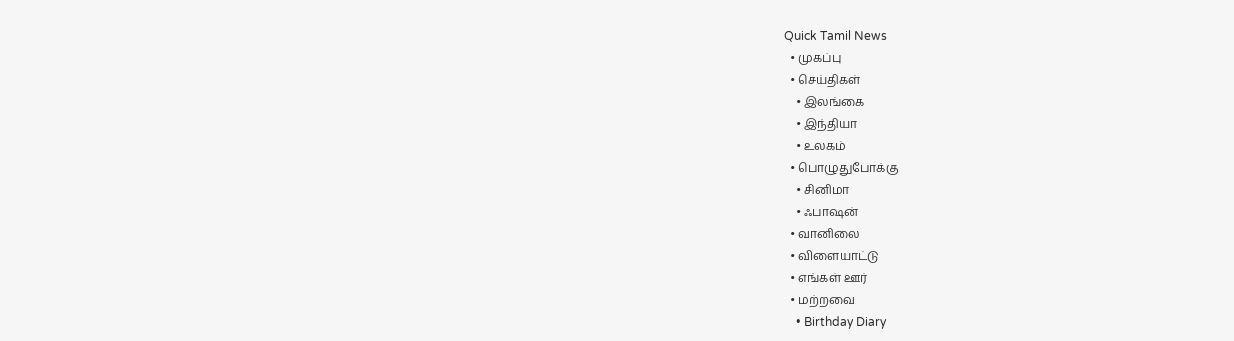Quick Tamil News
  • முகப்பு
  • செய்திகள்
    • இலங்கை
    • இந்தியா
    • உலகம்
  • பொழுதுபோக்கு
    • சினிமா
    • ஃபாஷன்
  • வானிலை
  • விளையாட்டு
  • எங்கள் ஊர்
  • மற்றவை
    • Birthday Diary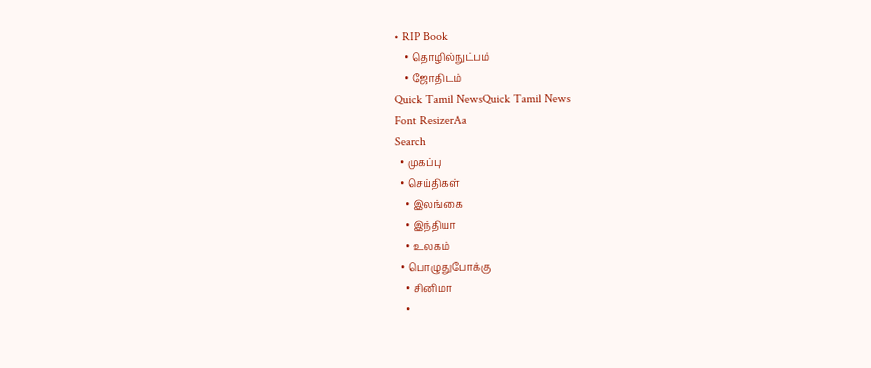• RIP Book
    • தொழில்நுட்பம்
    • ஜோதிடம்
Quick Tamil NewsQuick Tamil News
Font ResizerAa
Search
  • முகப்பு
  • செய்திகள்
    • இலங்கை
    • இந்தியா
    • உலகம்
  • பொழுதுபோக்கு
    • சினிமா
    •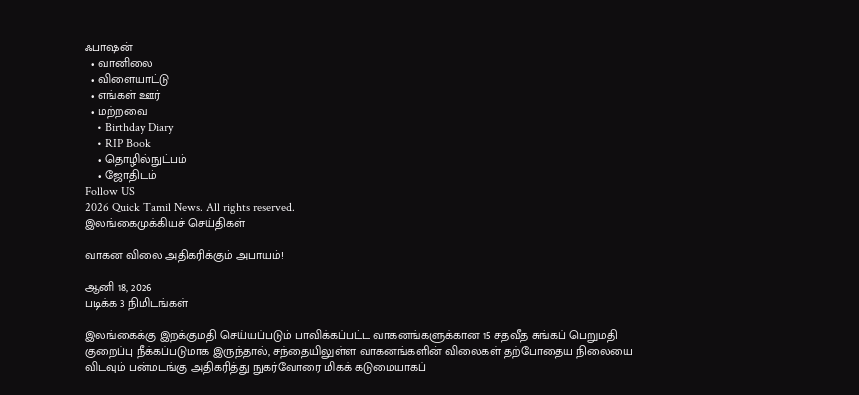ஃபாஷன்
  • வானிலை
  • விளையாட்டு
  • எங்கள் ஊர்
  • மற்றவை
    • Birthday Diary
    • RIP Book
    • தொழில்நுட்பம்
    • ஜோதிடம்
Follow US
2026 Quick Tamil News. All rights reserved.
இலங்கைமுக்கியச் செய்திகள்

வாகன விலை அதிகரிக்கும் அபாயம்!

ஆனி 18, 2026
படிக்க 3 நிமிடங்கள்

இலங்கைக்கு இறக்குமதி செய்யப்படும் பாவிக்கப்பட்ட வாகனங்களுக்கான 15 சதவீத சுங்கப் பெறுமதி குறைப்பு நீக்கப்படுமாக இருந்தால், சந்தையிலுள்ள வாகனங்களின் விலைகள் தற்போதைய நிலையை விடவும் பன்மடங்கு அதிகரித்து நுகர்வோரை மிகக் கடுமையாகப்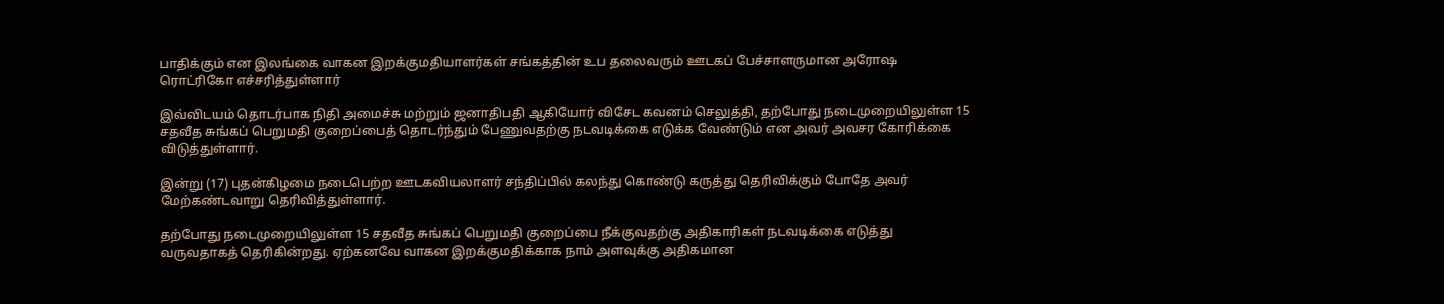பாதிக்கும் என இலங்கை வாகன இறக்குமதியாளர்கள் சங்கத்தின் உப தலைவரும் ஊடகப் பேச்சாளருமான அரோஷ ரொட்ரிகோ எச்சரித்துள்ளார்

இவ்விடயம் தொடர்பாக நிதி அமைச்சு மற்றும் ஜனாதிபதி ஆகியோர் விசேட கவனம் செலுத்தி, தற்போது நடைமுறையிலுள்ள 15 சதவீத சுங்கப் பெறுமதி குறைப்பைத் தொடர்ந்தும் பேணுவதற்கு நடவடிக்கை எடுக்க வேண்டும் என அவர் அவசர கோரிக்கை விடுத்துள்ளார்.

இன்று (17) புதன்கிழமை நடைபெற்ற ஊடகவியலாளர் சந்திப்பில் கலந்து கொண்டு கருத்து தெரிவிக்கும் போதே அவர் மேற்கண்டவாறு தெரிவித்துள்ளார்.

தற்போது நடைமுறையிலுள்ள 15 சதவீத சுங்கப் பெறுமதி குறைப்பை நீக்குவதற்கு அதிகாரிகள் நடவடிக்கை எடுத்து வருவதாகத் தெரிகின்றது. ஏற்கனவே வாகன இறக்குமதிக்காக நாம் அளவுக்கு அதிகமான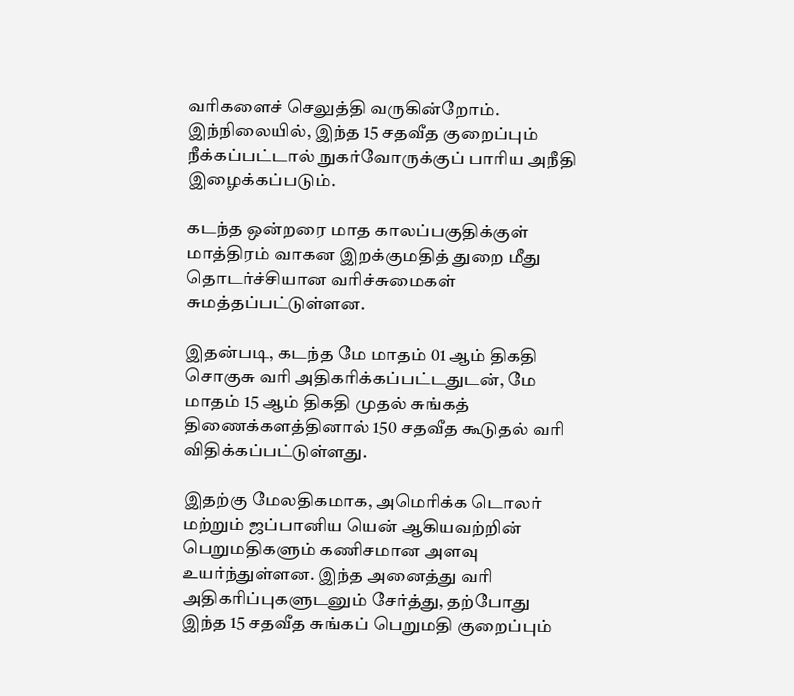வரிகளைச் செலுத்தி வருகின்றோம். இந்நிலையில், இந்த 15 சதவீத குறைப்பும் நீக்கப்பட்டால் நுகர்வோருக்குப் பாரிய அநீதி இழைக்கப்படும்.

கடந்த ஒன்றரை மாத காலப்பகுதிக்குள் மாத்திரம் வாகன இறக்குமதித் துறை மீது தொடர்ச்சியான வரிச்சுமைகள் சுமத்தப்பட்டுள்ளன.

இதன்படி, கடந்த மே மாதம் 01 ஆம் திகதி சொகுசு வரி அதிகரிக்கப்பட்டதுடன், மே மாதம் 15 ஆம் திகதி முதல் சுங்கத் திணைக்களத்தினால் 150 சதவீத கூடுதல் வரி விதிக்கப்பட்டுள்ளது.

இதற்கு மேலதிகமாக, அமெரிக்க டொலர் மற்றும் ஜப்பானிய யென் ஆகியவற்றின் பெறுமதிகளும் கணிசமான அளவு உயர்ந்துள்ளன. இந்த அனைத்து வரி அதிகரிப்புகளுடனும் சேர்த்து, தற்போது இந்த 15 சதவீத சுங்கப் பெறுமதி குறைப்பும்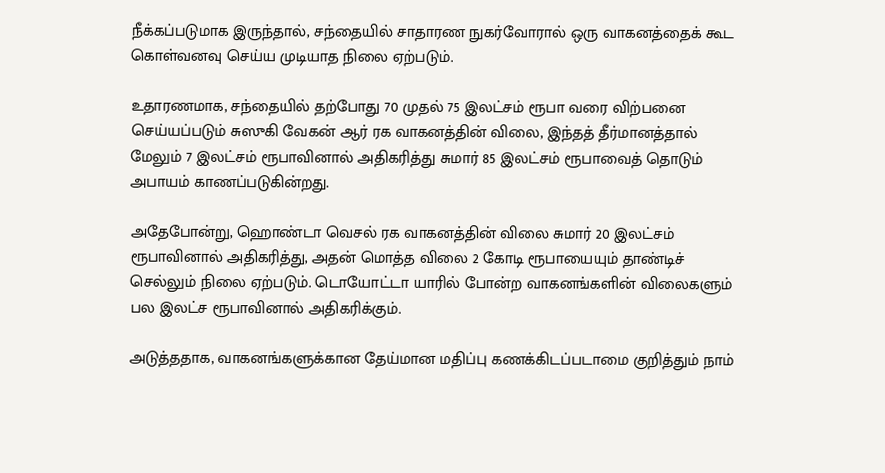நீக்கப்படுமாக இருந்தால், சந்தையில் சாதாரண நுகர்வோரால் ஒரு வாகனத்தைக் கூட கொள்வனவு செய்ய முடியாத நிலை ஏற்படும்.

உதாரணமாக, சந்தையில் தற்போது 70 முதல் 75 இலட்சம் ரூபா வரை விற்பனை செய்யப்படும் சுஸுகி வேகன் ஆர் ரக வாகனத்தின் விலை, இந்தத் தீர்மானத்தால் மேலும் 7 இலட்சம் ரூபாவினால் அதிகரித்து சுமார் 85 இலட்சம் ரூபாவைத் தொடும் அபாயம் காணப்படுகின்றது.

அதேபோன்று, ஹொண்டா வெசல் ரக வாகனத்தின் விலை சுமார் 20 இலட்சம் ரூபாவினால் அதிகரித்து, அதன் மொத்த விலை 2 கோடி ரூபாயையும் தாண்டிச் செல்லும் நிலை ஏற்படும். டொயோட்டா யாரில் போன்ற வாகனங்களின் விலைகளும் பல இலட்ச ரூபாவினால் அதிகரிக்கும்.

அடுத்ததாக, வாகனங்களுக்கான தேய்மான மதிப்பு கணக்கிடப்படாமை குறித்தும் நாம்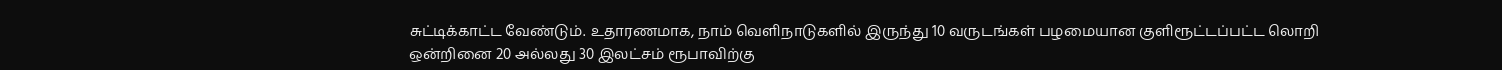சுட்டிக்காட்ட வேண்டும். உதாரணமாக, நாம் வெளிநாடுகளில் இருந்து 10 வருடங்கள் பழமையான குளிரூட்டப்பட்ட லொறி ஒன்றினை 20 அல்லது 30 இலட்சம் ரூபாவிற்கு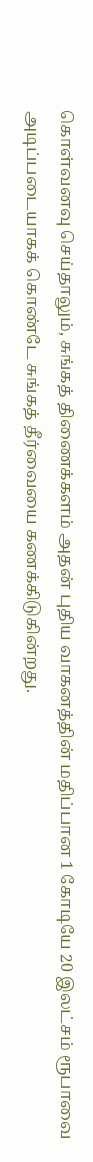கொள்வனவு செய்தாலும், சுங்கத் திணைக்களம் அதன் புதிய வாகனத்தின் மதிப்பான 1 கோடியே 20 இலட்சம் ரூபாவை அடிப்படையாகக் கொண்டே சுங்கத் தீர்வையை கணக்கிடுகின்றது.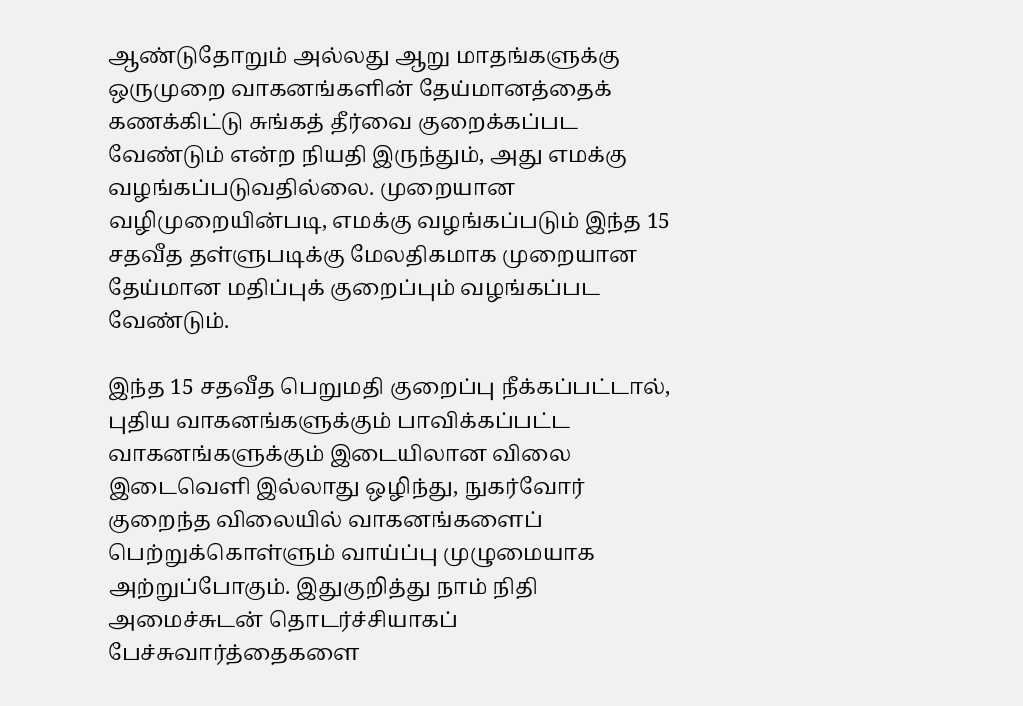ஆண்டுதோறும் அல்லது ஆறு மாதங்களுக்கு ஒருமுறை வாகனங்களின் தேய்மானத்தைக் கணக்கிட்டு சுங்கத் தீர்வை குறைக்கப்பட வேண்டும் என்ற நியதி இருந்தும், அது எமக்கு வழங்கப்படுவதில்லை. முறையான வழிமுறையின்படி, எமக்கு வழங்கப்படும் இந்த 15 சதவீத தள்ளுபடிக்கு மேலதிகமாக முறையான தேய்மான மதிப்புக் குறைப்பும் வழங்கப்பட வேண்டும்.

இந்த 15 சதவீத பெறுமதி குறைப்பு நீக்கப்பட்டால், புதிய வாகனங்களுக்கும் பாவிக்கப்பட்ட வாகனங்களுக்கும் இடையிலான விலை இடைவெளி இல்லாது ஒழிந்து, நுகர்வோர் குறைந்த விலையில் வாகனங்களைப் பெற்றுக்கொள்ளும் வாய்ப்பு முழுமையாக அற்றுப்போகும். இதுகுறித்து நாம் நிதி அமைச்சுடன் தொடர்ச்சியாகப் பேச்சுவார்த்தைகளை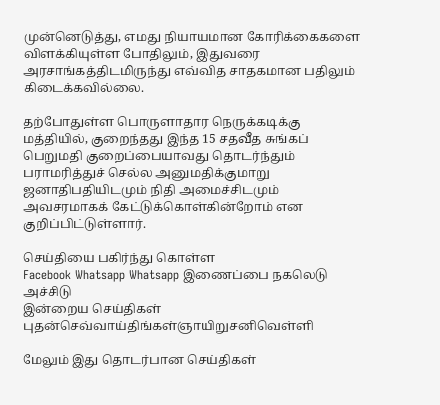முன்னெடுத்து, எமது நியாயமான கோரிக்கைகளை விளக்கியுள்ள போதிலும், இதுவரை அரசாங்கத்திடமிருந்து எவ்வித சாதகமான பதிலும் கிடைக்கவில்லை.

தற்போதுள்ள பொருளாதார நெருக்கடிக்கு மத்தியில், குறைந்தது இந்த 15 சதவீத சுங்கப் பெறுமதி குறைப்பையாவது தொடர்ந்தும் பராமரித்துச் செல்ல அனுமதிக்குமாறு ஜனாதிபதியிடமும் நிதி அமைச்சிடமும் அவசரமாகக் கேட்டுக்கொள்கின்றோம் என குறிப்பிட்டுள்ளார்.

செய்தியை பகிர்ந்து கொள்ள
Facebook Whatsapp Whatsapp இணைப்பை நகலெடு அச்சிடு
இன்றைய செய்திகள்
புதன்செவ்வாய்திங்கள்ஞாயிறுசனிவெள்ளி

மேலும் இது தொடர்பான செய்திகள்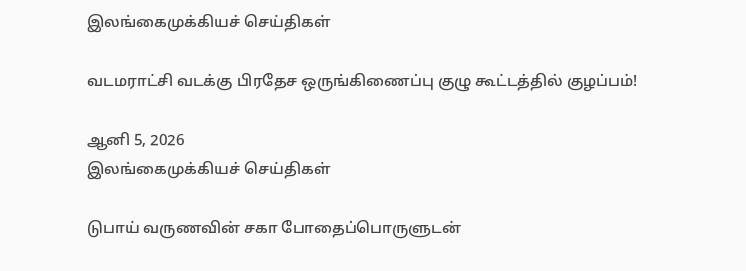இலங்கைமுக்கியச் செய்திகள்

வடமராட்சி வடக்கு பிரதேச ஒருங்கிணைப்பு குழு கூட்டத்தில் குழப்பம்!

ஆனி 5, 2026
இலங்கைமுக்கியச் செய்திகள்

டுபாய் வருணவின் சகா போதைப்பொருளுடன்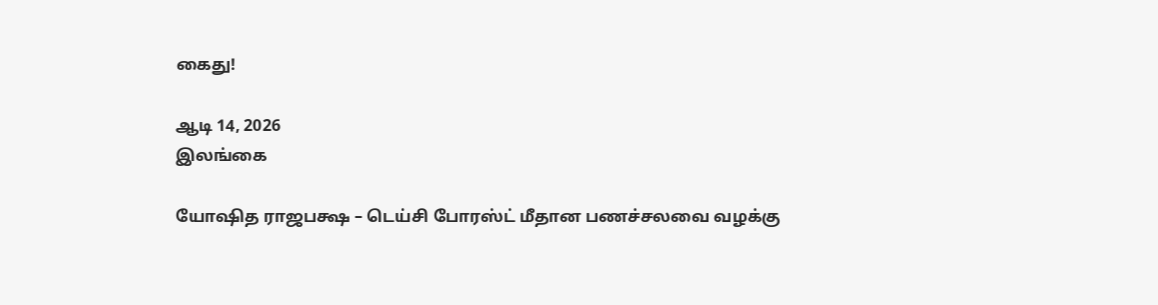கைது!

ஆடி 14, 2026
இலங்கை

யோஷித ராஜபக்ஷ – டெய்சி போரஸ்ட் மீதான பணச்சலவை வழக்கு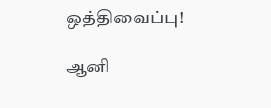ஒத்திவைப்பு!

ஆனி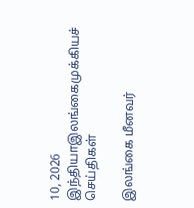10, 2026
இந்தியாஇலங்கைமுக்கியச் செய்திகள்

இலங்கை மீனவர்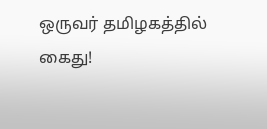ஒருவர் தமிழகத்தில் கைது!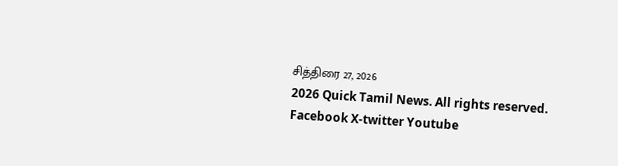சித்திரை 27, 2026
2026 Quick Tamil News. All rights reserved.
Facebook X-twitter Youtube